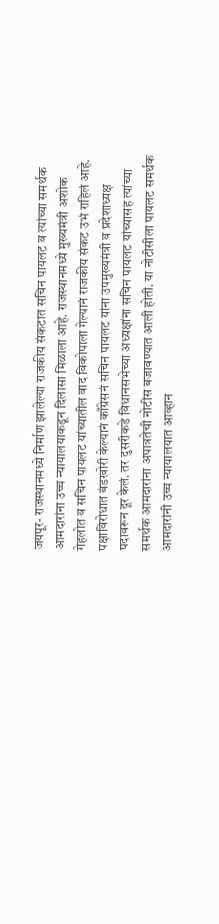जयपूर- राजस्थानमध्ये निर्माण झालेल्या राजकीय संकटात सचिन पायलट व त्यांच्या समर्थक आमदारांना उच्च न्यायालयाकडून दिलासा मिळाला आहे. राजस्थानमध्ये मुख्यमंत्री अशोक गेहलोत व सचिन पायलट यांच्यातील वाद विकोपाला गेल्यानं राजकीय संकट उभं राहिलं आहे.
पक्षाविरोधात बंडखोरी केल्यानं काँग्रेसनं सचिन पायलट यांना उपमुख्यमंत्री व प्रदेशाध्यक्ष पदावरून दूर केलं. तर दुसरीकडे विधानसभेच्या अध्यक्षांना सचिन पायलट यांच्यासह त्यांच्या समर्थक आमदारांना अपात्रतेची नोटीस बजावण्यात आली होती. या नोटीसीला पायलट समर्थक आमदारांनी उच्च न्यायालयात आव्हान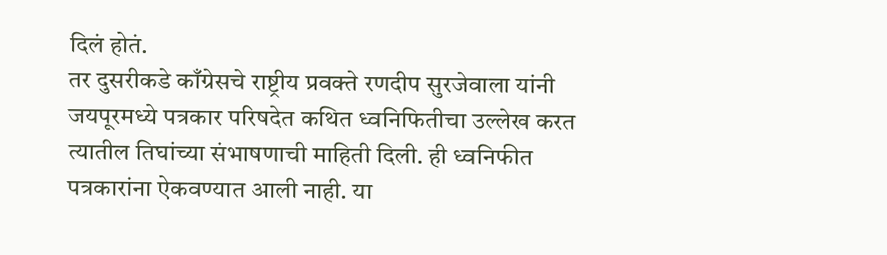दिलं होतं.
तर दुसरीकडे काँग्रेसचे राष्ट्रीय प्रवक्ते रणदीप सुरजेवाला यांनी जयपूरमध्ये पत्रकार परिषदेत कथित ध्वनिफितीचा उल्लेख करत त्यातील तिघांच्या संभाषणाची माहिती दिली. ही ध्वनिफीत पत्रकारांना ऐकवण्यात आली नाही. या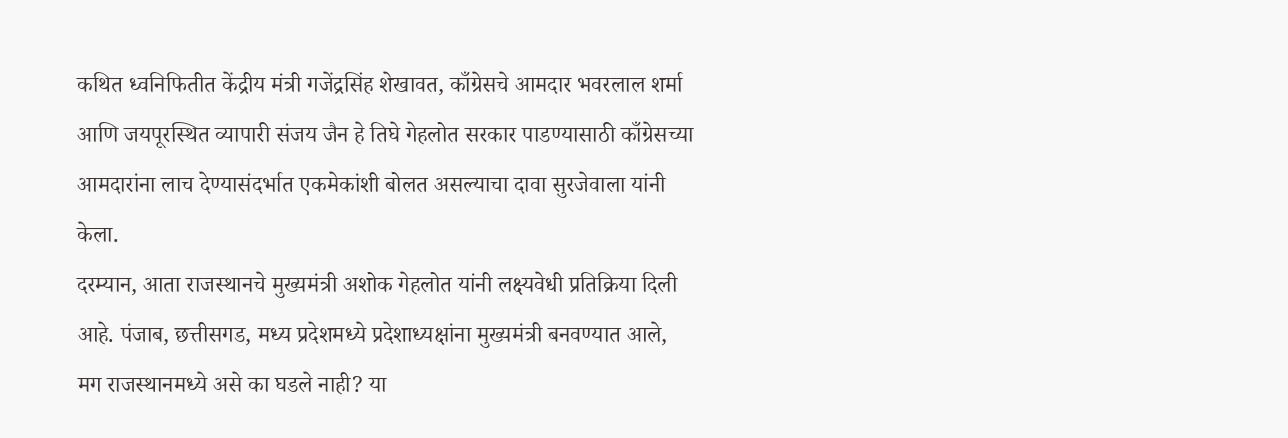कथित ध्वनिफितीत केंद्रीय मंत्री गजेंद्रसिंह शेखावत, काँग्रेसचे आमदार भवरलाल शर्मा आणि जयपूरस्थित व्यापारी संजय जैन हे तिघे गेहलोत सरकार पाडण्यासाठी काँग्रेसच्या आमदारांना लाच देण्यासंदर्भात एकमेकांशी बोलत असल्याचा दावा सुरजेवाला यांनी केला.
दरम्यान, आता राजस्थानचे मुख्यमंत्री अशोक गेहलोत यांनी लक्ष्यवेधी प्रतिक्रिया दिली आहे. पंजाब, छत्तीसगड, मध्य प्रदेशमध्ये प्रदेशाध्यक्षांना मुख्यमंत्री बनवण्यात आले, मग राजस्थानमध्ये असे का घडले नाही? या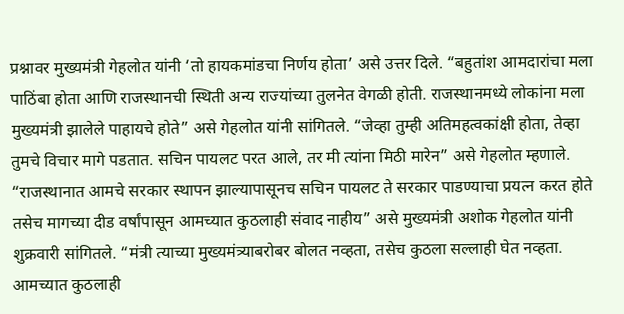प्रश्नावर मुख्यमंत्री गेहलोत यांनी ‘तो हायकमांडचा निर्णय होता’ असे उत्तर दिले. “बहुतांश आमदारांचा मला पाठिंबा होता आणि राजस्थानची स्थिती अन्य राज्यांच्या तुलनेत वेगळी होती. राजस्थानमध्ये लोकांना मला मुख्यमंत्री झालेले पाहायचे होते” असे गेहलोत यांनी सांगितले. “जेव्हा तुम्ही अतिमहत्वकांक्षी होता, तेव्हा तुमचे विचार मागे पडतात. सचिन पायलट परत आले, तर मी त्यांना मिठी मारेन” असे गेहलोत म्हणाले.
“राजस्थानात आमचे सरकार स्थापन झाल्यापासूनच सचिन पायलट ते सरकार पाडण्याचा प्रयत्न करत होते तसेच मागच्या दीड वर्षांपासून आमच्यात कुठलाही संवाद नाहीय” असे मुख्यमंत्री अशोक गेहलोत यांनी शुक्रवारी सांगितले. “मंत्री त्याच्या मुख्यमंत्र्याबरोबर बोलत नव्हता, तसेच कुठला सल्लाही घेत नव्हता. आमच्यात कुठलाही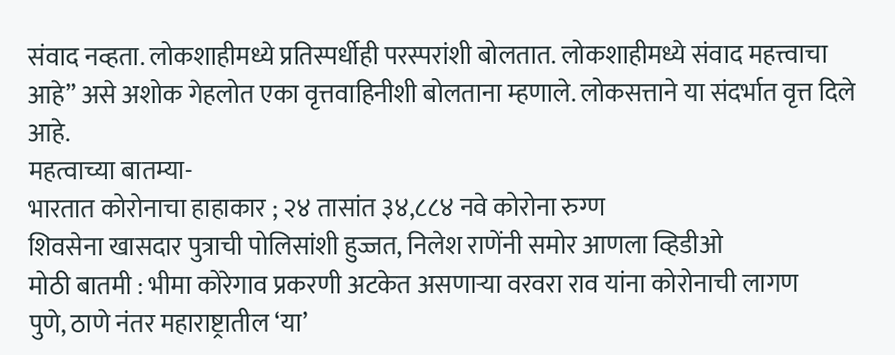संवाद नव्हता. लोकशाहीमध्ये प्रतिस्पर्धीही परस्परांशी बोलतात. लोकशाहीमध्ये संवाद महत्त्वाचा आहे” असे अशोक गेहलोत एका वृत्तवाहिनीशी बोलताना म्हणाले. लोकसत्ताने या संदर्भात वृत्त दिले आहे.
महत्वाच्या बातम्या-
भारतात कोरोनाचा हाहाकार ; २४ तासांत ३४,८८४ नवे कोरोना रुग्ण
शिवसेना खासदार पुत्राची पोलिसांशी हुज्जत, निलेश राणेंनी समोर आणला व्हिडीओ
मोठी बातमी : भीमा कोरेगाव प्रकरणी अटकेत असणाऱ्या वरवरा राव यांना कोरोनाची लागण
पुणे, ठाणे नंतर महाराष्ट्रातील ‘या’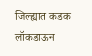जिल्ह्यात कडक लॉकडाऊन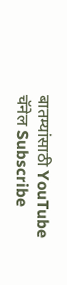बातम्यांसाठी YouTube चॅनेल Subscribe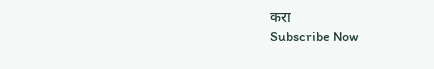करा
Subscribe Now